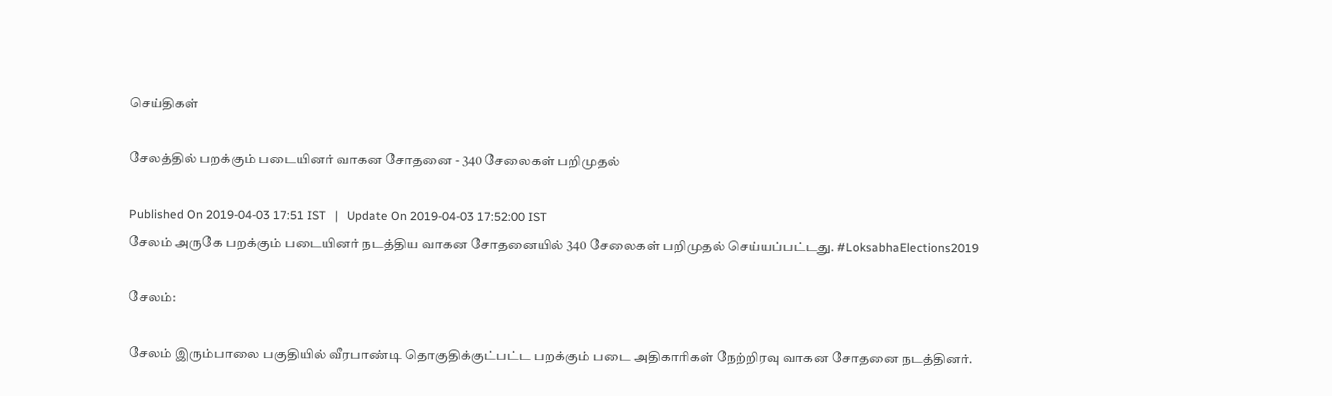செய்திகள்

சேலத்தில் பறக்கும் படையினர் வாகன சோதனை - 340 சேலைகள் பறிமுதல்

Published On 2019-04-03 17:51 IST   |   Update On 2019-04-03 17:52:00 IST
சேலம் அருகே பறக்கும் படையினர் நடத்திய வாகன சோதனையில் 340 சேலைகள் பறிமுதல் செய்யப்பட்டது. #LoksabhaElections2019

சேலம்:

சேலம் இரும்பாலை பகுதியில் வீரபாண்டி தொகுதிக்குட்பட்ட பறக்கும் படை அதிகாரிகள் நேற்றிரவு வாகன சோதனை நடத்தினர்.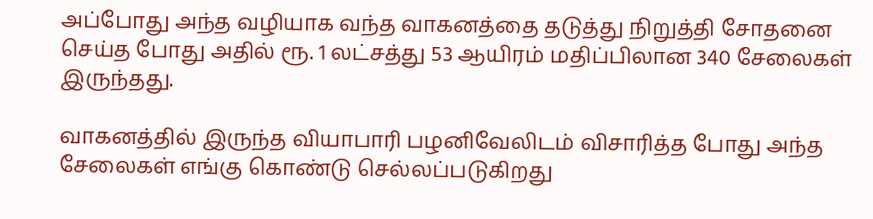அப்போது அந்த வழியாக வந்த வாகனத்தை தடுத்து நிறுத்தி சோதனை செய்த போது அதில் ரூ. 1 லட்சத்து 53 ஆயிரம் மதிப்பிலான 340 சேலைகள் இருந்தது.

வாகனத்தில் இருந்த வியாபாரி பழனிவேலிடம் விசாரித்த போது அந்த சேலைகள் எங்கு கொண்டு செல்லப்படுகிறது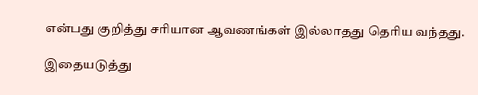என்பது குறித்து சரியான ஆவணங்கள் இல்லாதது தெரிய வந்தது.

இதையடுத்து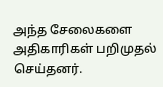அந்த சேலைகளை அதிகாரிகள் பறிமுதல் செய்தனர்.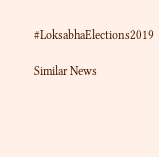#LoksabhaElections2019

Similar News